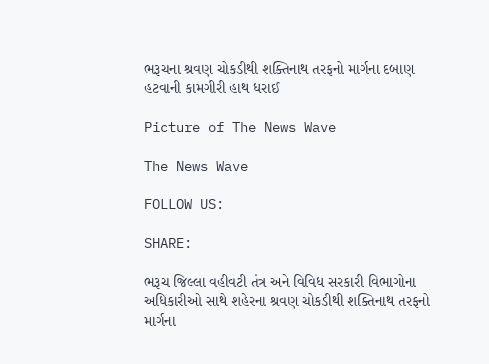ભરૂચના શ્રવણ ચોકડીથી શક્તિનાથ તરફનો માર્ગના દબાણ હટવાની કામગીરી હાથ ધરાઈ

Picture of The News Wave

The News Wave

FOLLOW US:

SHARE:

ભરૂચ જિલ્લા વહીવટી તંત્ર અને વિવિધ સરકારી વિભાગોના અધિકારીઓ સાથે શહેરના શ્રવણ ચોકડીથી શક્તિનાથ તરફનો માર્ગના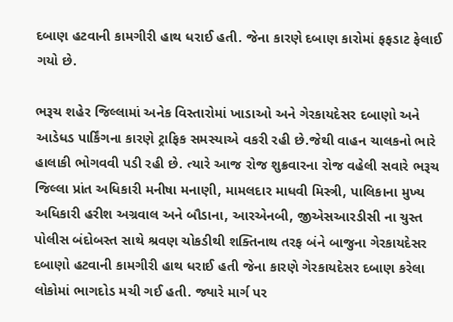દબાણ હટવાની કામગીરી હાથ ધરાઈ હતી. જેના કારણે દબાણ કારોમાં ફફડાટ ફેલાઈ ગયો છે.

ભરૂચ શહેર જિલ્લામાં અનેક વિસ્તારોમાં ખાડાઓ અને ગેરકાયદેસર દબાણો અને આડેધડ પાર્કિંગના કારણે ટ્રાફિક સમસ્યાએ વકરી રહી છે.જેથી વાહન ચાલકનો ભારે હાલાકી ભોગવવી પડી રહી છે. ત્યારે આજ રોજ શુક્રવારના રોજ વહેલી સવારે ભરૂચ જિલ્લા પ્રાંત અધિકારી મનીષા મનાણી, મામલદાર માધવી મિસ્ત્રી, પાલિકાના મુખ્ય અધિકારી હરીશ અગ્રવાલ અને બૌડાના, આરએનબી, જીએસઆરડીસી ના ચુસ્ત પોલીસ બંદોબસ્ત સાથે શ્રવણ ચોકડીથી શક્તિનાથ તરફ બંને બાજુના ગેરકાયદેસર દબાણો હટવાની કામગીરી હાથ ધરાઈ હતી જેના કારણે ગેરકાયદેસર દબાણ કરેલા લોકોમાં ભાગદોડ મચી ગઈ હતી. જ્યારે માર્ગ પર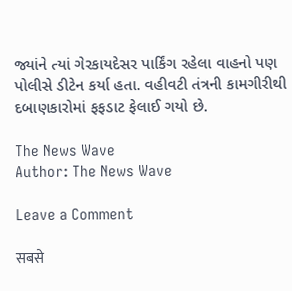જ્યાંને ત્યાં ગેરકાયદેસર પાર્કિંગ રહેલા વાહનો પણ પોલીસે ડીટેન કર્યા હતા. વહીવટી તંત્રની કામગીરીથી દબાણકારોમાં ફફડાટ ફેલાઈ ગયો છે.

The News Wave
Author: The News Wave

Leave a Comment

सबसे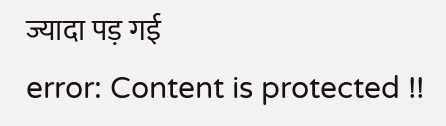ज्यादा पड़ गई
error: Content is protected !!